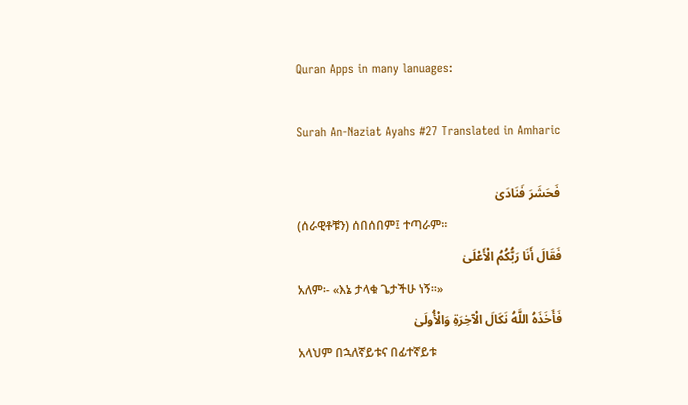Quran Apps in many lanuages:

Surah An-Naziat Ayahs #27 Translated in Amharic

فَحَشَرَ فَنَادَىٰ
(ሰራዊቶቹን) ሰበሰበም፤ ተጣራም፡፡
فَقَالَ أَنَا رَبُّكُمُ الْأَعْلَىٰ
አለም፡- «እኔ ታላቁ ጌታችሁ ነኝ፡፡»
فَأَخَذَهُ اللَّهُ نَكَالَ الْآخِرَةِ وَالْأُولَىٰ
አላህም በኋለኛይቱና በፊተኛይቱ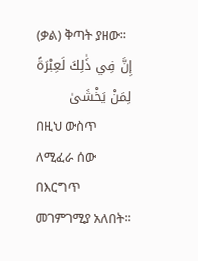(ቃል) ቅጣት ያዘው፡፡
إِنَّ فِي ذَٰلِكَ لَعِبْرَةً لِمَنْ يَخْشَىٰ
በዚህ ውስጥ ለሚፈራ ሰው በእርግጥ መገምገሚያ አለበት፡፡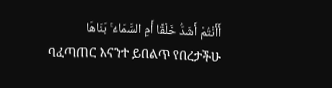أَأَنْتُمْ أَشَدُّ خَلْقًا أَمِ السَّمَاءُ ۚ بَنَاهَا
ባፈጣጠር እናንተ ይበልጥ የበረታችሁ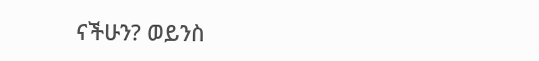ናችሁን? ወይንስ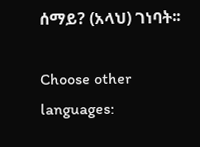ሰማይ? (አላህ) ገነባት፡፡

Choose other languages: